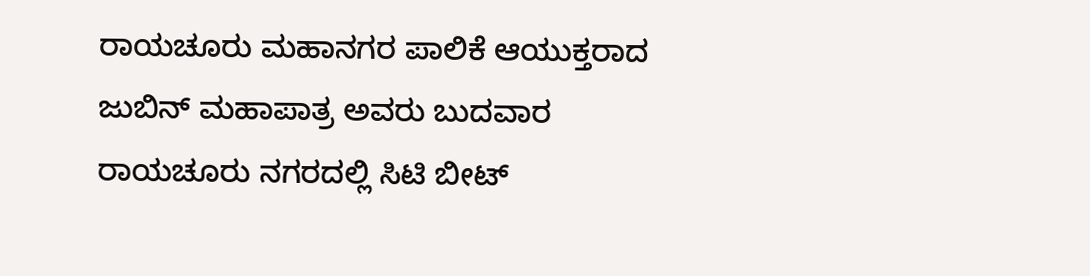ರಾಯಚೂರು ಮಹಾನಗರ ಪಾಲಿಕೆ ಆಯುಕ್ತರಾದ ಜುಬಿನ್ ಮಹಾಪಾತ್ರ ಅವರು ಬುದವಾರ ರಾಯಚೂರು ನಗರದಲ್ಲಿ ಸಿಟಿ ಬೀಟ್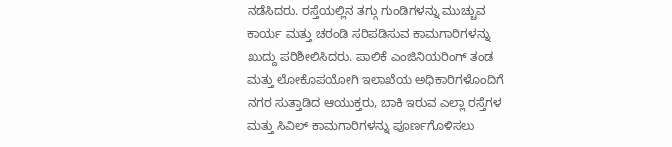ನಡೆಸಿದರು. ರಸ್ತೆಯಲ್ಲಿನ ತಗ್ಗು ಗುಂಡಿಗಳನ್ನು ಮುಚ್ಚುವ ಕಾರ್ಯ ಮತ್ತು ಚರಂಡಿ ಸರಿಪಡಿಸುವ ಕಾಮಗಾರಿಗಳನ್ನು ಖುದ್ದು ಪರಿಶೀಲಿಸಿದರು. ಪಾಲಿಕೆ ಎಂಜಿನಿಯರಿಂಗ್ ತಂಡ ಮತ್ತು ಲೋಕೊಪಯೋಗಿ ಇಲಾಖೆಯ ಅಧಿಕಾರಿಗಳೊಂದಿಗೆ ನಗರ ಸುತ್ತಾಡಿದ ಆಯುಕ್ತರು, ಬಾಕಿ ಇರುವ ಎಲ್ಲಾ ರಸ್ತೆಗಳ ಮತ್ತು ಸಿವಿಲ್ ಕಾಮಗಾರಿಗಳನ್ನು ಪೂರ್ಣಗೊಳಿಸಲು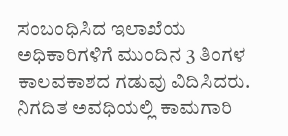ಸಂಬಂಧಿಸಿದ ಇಲಾಖೆಯ ಅಧಿಕಾರಿಗಳಿಗೆ ಮುಂದಿನ 3 ತಿಂಗಳ ಕಾಲವಕಾಶದ ಗಡುವು ವಿದಿಸಿದರು. ನಿಗದಿತ ಅವಧಿಯಲ್ಲಿ ಕಾಮಗಾರಿ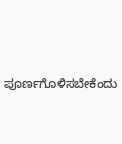ಪೂರ್ಣಗೊಳಿಸಬೇಕೆಂದು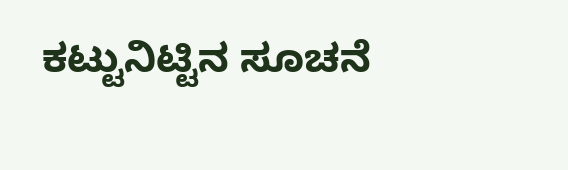ಕಟ್ಟುನಿಟ್ಟಿನ ಸೂಚನೆ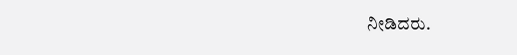ನೀಡಿದರು.